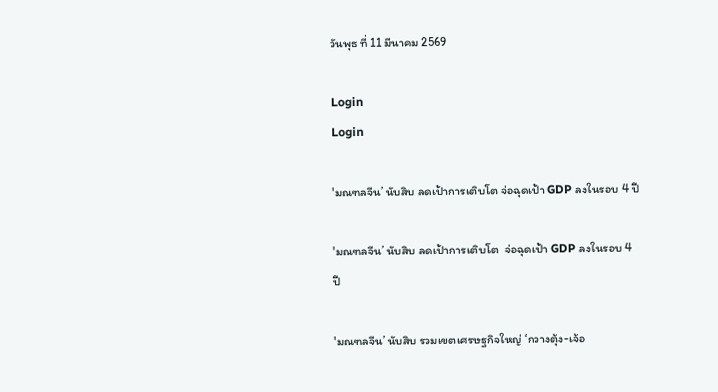วันพุธ ที่ 11 มีนาคม 2569

Login
Login

'มณฑลจีน’ นับสิบ ลดเป้าการเติบโต จ่อฉุดเป้า GDP ลงในรอบ 4 ปี

'มณฑลจีน’ นับสิบ ลดเป้าการเติบโต  จ่อฉุดเป้า GDP ลงในรอบ 4 ปี

'มณฑลจีน’ นับสิบ รวมเขตเศรษฐกิจใหญ่ ‘กวางตุ้ง-เจ้อ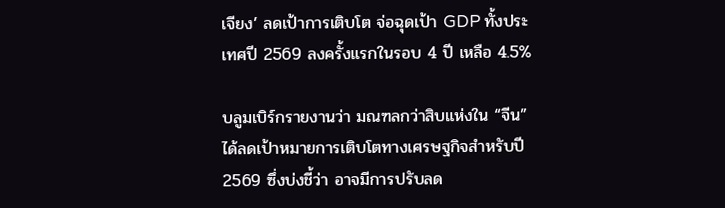เจียง’ ลดเป้าการเติบโต จ่อฉุดเป้า GDP ทั้งประเทศปี 2569 ลงครั้งแรกในรอบ 4 ปี เหลือ 4.5%

บลูมเบิร์กรายงานว่า มณฑลกว่าสิบแห่งใน “จีน” ได้ลดเป้าหมายการเติบโตทางเศรษฐกิจสำหรับปี 2569 ซึ่งบ่งชี้ว่า อาจมีการปรับลด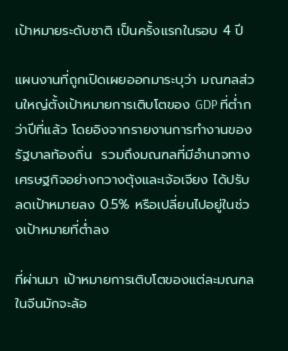เป้าหมายระดับชาติ เป็นครั้งแรกในรอบ 4 ปี

แผนงานที่ถูกเปิดเผยออกมาระบุว่า มณฑลส่วนใหญ่ตั้งเป้าหมายการเติบโตของ GDP ที่ต่ำกว่าปีที่แล้ว โดยอิงจากรายงานการทำงานของรัฐบาลท้องถิ่น  รวมถึงมณฑลที่มีอำนาจทางเศรษฐกิจอย่างกวางตุ้งและเจ้อเจียง ได้ปรับลดเป้าหมายลง 0.5% หรือเปลี่ยนไปอยู่ในช่วงเป้าหมายที่ต่ำลง

ที่ผ่านมา เป้าหมายการเติบโตของแต่ละมณฑลในจีนมักจะล้อ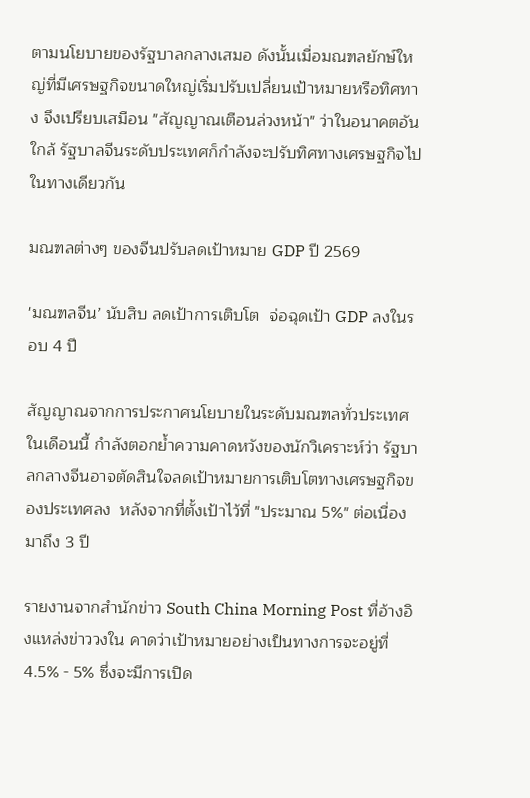ตามนโยบายของรัฐบาลกลางเสมอ ดังนั้นเมื่อมณฑลยักษ์ใหญ่ที่มีเศรษฐกิจขนาดใหญ่เริ่มปรับเปลี่ยนเป้าหมายหรือทิศทาง จึงเปรียบเสมือน "สัญญาณเตือนล่วงหน้า" ว่าในอนาคตอันใกล้ รัฐบาลจีนระดับประเทศก็กำลังจะปรับทิศทางเศรษฐกิจไปในทางเดียวกัน

มณฑลต่างๆ ของจีนปรับลดเป้าหมาย GDP ปี 2569

'มณฑลจีน’ นับสิบ ลดเป้าการเติบโต  จ่อฉุดเป้า GDP ลงในรอบ 4 ปี

สัญญาณจากการประกาศนโยบายในระดับมณฑลทั่วประเทศในเดือนนี้ กำลังตอกย้ำความคาดหวังของนักวิเคราะห์ว่า รัฐบาลกลางจีนอาจตัดสินใจลดเป้าหมายการเติบโตทางเศรษฐกิจของประเทศลง  หลังจากที่ตั้งเป้าไว้ที่ "ประมาณ 5%" ต่อเนื่องมาถึง 3 ปี

รายงานจากสำนักข่าว South China Morning Post ที่อ้างอิงแหล่งข่าววงใน คาดว่าเป้าหมายอย่างเป็นทางการจะอยู่ที่ 4.5% - 5% ซึ่งจะมีการเปิด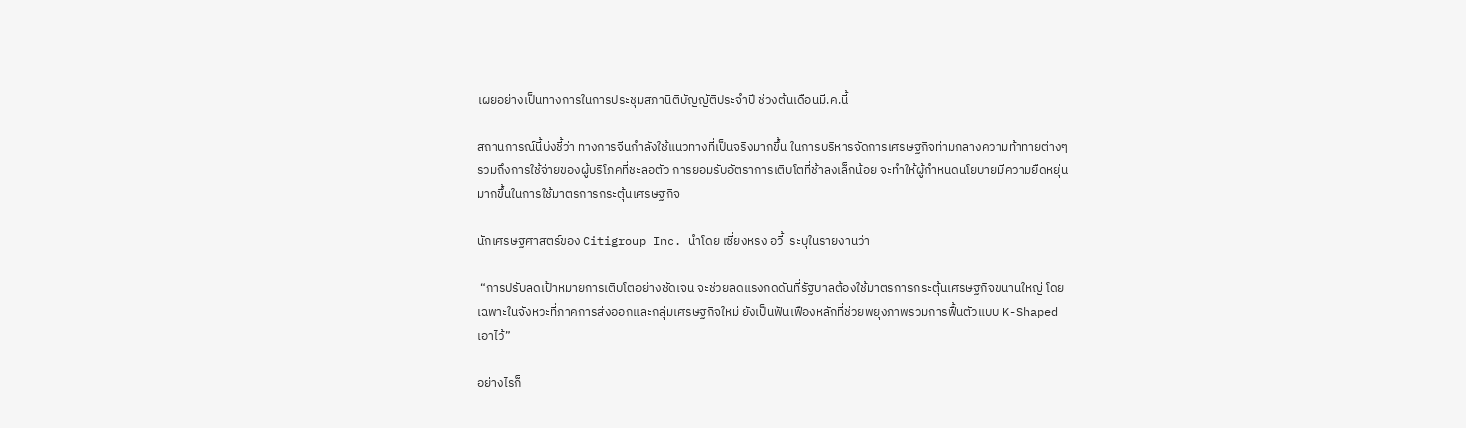เผยอย่างเป็นทางการในการประชุมสภานิติบัญญัติประจำปี ช่วงต้นเดือนมี.ค.นี้

สถานการณ์นี้บ่งชี้ว่า ทางการจีนกำลังใช้แนวทางที่เป็นจริงมากขึ้น ในการบริหารจัดการเศรษฐกิจท่ามกลางความท้าทายต่างๆ รวมถึงการใช้จ่ายของผู้บริโภคที่ชะลอตัว การยอมรับอัตราการเติบโตที่ช้าลงเล็กน้อย จะทำให้ผู้กำหนดนโยบายมีความยืดหยุ่นมากขึ้นในการใช้มาตรการกระตุ้นเศรษฐกิจ

นักเศรษฐศาสตร์ของ Citigroup Inc. นำโดย เซี่ยงหรง อวี้  ระบุในรายงานว่า

 “การปรับลดเป้าหมายการเติบโตอย่างชัดเจน จะช่วยลดแรงกดดันที่รัฐบาลต้องใช้มาตรการกระตุ้นเศรษฐกิจขนานใหญ่ โดยเฉพาะในจังหวะที่ภาคการส่งออกและกลุ่มเศรษฐกิจใหม่ ยังเป็นฟันเฟืองหลักที่ช่วยพยุงภาพรวมการฟื้นตัวแบบ K-Shaped เอาไว้”

อย่างไรก็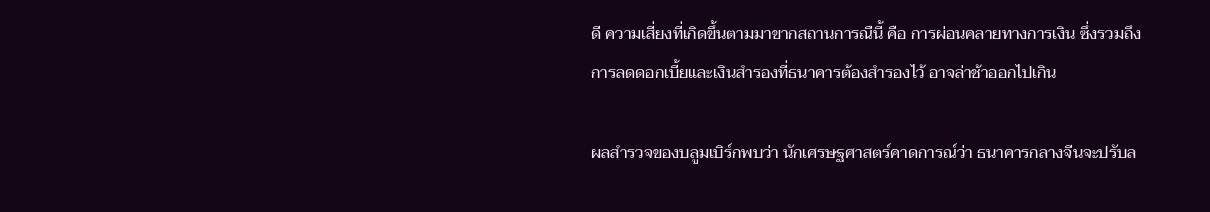ดี ความเสี่ยงที่เกิดขึ้นตามมาขากสถานการณืนี้ คือ การผ่อนคลายทางการเงิน ซึ่งรวมถึงการลดดอกเบี้ยและเงินสำรองที่ธนาคารต้องสำรองไว้ อาจล่าช้าออกไปเกิน

ผลสำรวจของบลูมเบิร์กพบว่า นักเศรษฐศาสตร์คาดการณ์ว่า ธนาคารกลางจีนจะปรับล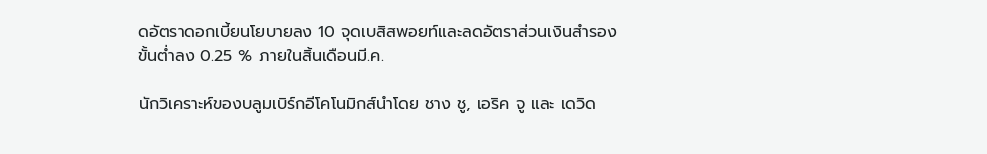ดอัตราดอกเบี้ยนโยบายลง 10 จุดเบสิสพอยท์และลดอัตราส่วนเงินสำรองขั้นต่ำลง 0.25 % ภายในสิ้นเดือนมี.ค.

นักวิเคราะห์ของบลูมเบิร์กอีโคโนมิกส์นำโดย ชาง ชู, เอริค จู และ เดวิด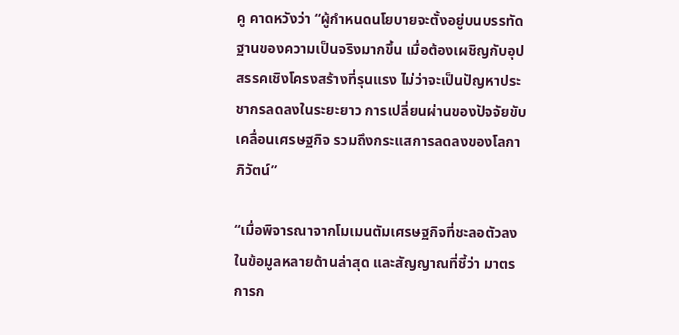คู คาดหวังว่า “ผู้กำหนดนโยบายจะตั้งอยู่บนบรรทัดฐานของความเป็นจริงมากขึ้น เมื่อต้องเผชิญกับอุปสรรคเชิงโครงสร้างที่รุนแรง ไม่ว่าจะเป็นปัญหาประชากรลดลงในระยะยาว การเปลี่ยนผ่านของปัจจัยขับเคลื่อนเศรษฐกิจ รวมถึงกระแสการลดลงของโลกาภิวัตน์”

“เมื่อพิจารณาจากโมเมนตัมเศรษฐกิจที่ชะลอตัวลงในข้อมูลหลายด้านล่าสุด และสัญญาณที่ชี้ว่า มาตรการก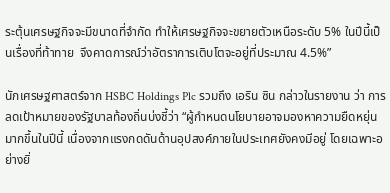ระตุ้นเศรษฐกิจจะมีขนาดที่จำกัด ทำให้เศรษฐกิจจะขยายตัวเหนือระดับ 5% ในปีนี้เป็นเรื่องที่ท้าทาย  จึงคาดการณ์ว่าอัตราการเติบโตจะอยู่ที่ประมาณ 4.5%”

นักเศรษฐศาสตร์จาก HSBC Holdings Plc รวมถึง เอริน ซิน กล่าวในรายงาน ว่า การลดเป้าหมายของรัฐบาลท้องถิ่นบ่งชี้ว่า “ผู้กำหนดนโยบายอาจมองหาความยืดหยุ่นมากขึ้นในปีนี้ เนื่องจากแรงกดดันด้านอุปสงค์ภายในประเทศยังคงมีอยู่ โดยเฉพาะอย่างยิ่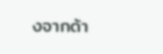งจากด้า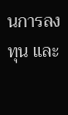นการลงทุน และ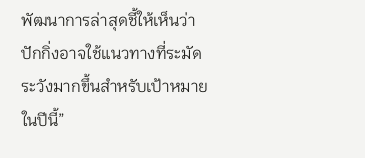พัฒนาการล่าสุดชี้ให้เห็นว่าปักกิ่งอาจใช้แนวทางที่ระมัดระวังมากขึ้นสำหรับเป้าหมายในปีนี้”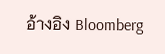อ้างอิง Bloomberg